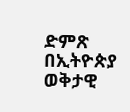ድምጽ በኢትዮጵያ ወቅታዊ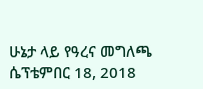ሁኔታ ላይ የዓረና መግለጫ ሴፕቴምበር 18, 2018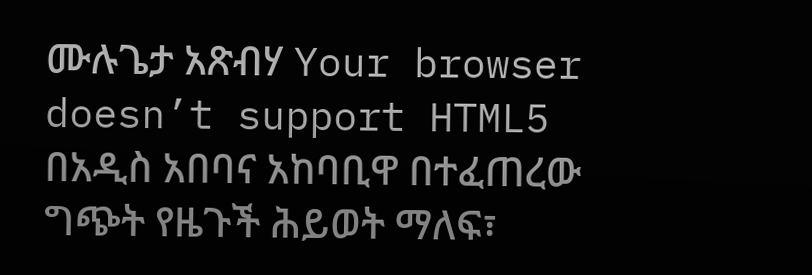ሙሉጌታ አጽብሃ Your browser doesn’t support HTML5 በአዲስ አበባና አከባቢዋ በተፈጠረው ግጭት የዜጉች ሕይወት ማለፍ፣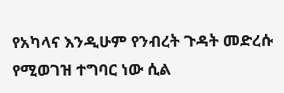የአካላና እንዲሁም የንብረት ጉዳት መድረሱ የሚወገዝ ተግባር ነው ሲል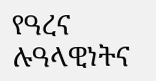የዓረና ሉዓላዊነትና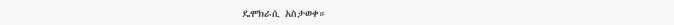ዴሞክራሲ አስታወቀ።